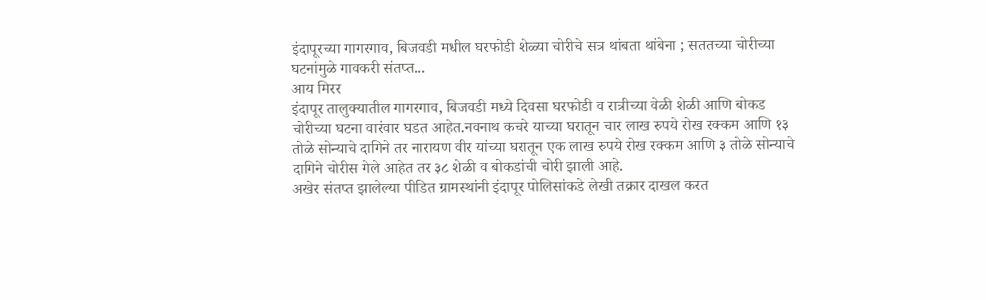इंदापूरच्या गागरगाव, बिजवडी मधील घरफोडी शेळ्या चोरीचे सत्र थांबता थांबेना ; सततच्या चोरीच्या घटनांमुळे गावकरी संतप्त...
आय मिरर
इंदापूर तालुक्यातील गागरगाव, बिजवडी मध्ये दिवसा घरफोडी व रात्रीच्या वेळी शेळी आणि बोकड चोरीच्या घटना वारंवार घडत आहेत.नवनाथ कचरे याच्या घरातून चार लाख रुपये रोख रक्कम आणि १३ तोळे सोन्याचे दागिने तर नारायण वीर यांच्या घरातून एक लाख रुपये रोख रक्कम आणि ३ तोळे सोन्याचे दागिने चोरीस गेले आहेत तर ३८ शेळी व बोकडांची चोरी झाली आहे.
अखेर संतप्त झालेल्या पीडित ग्रामस्थांनी इंदापूर पोलिसांकडे लेखी तक्रार दाखल करत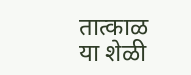तात्काळ या शेळी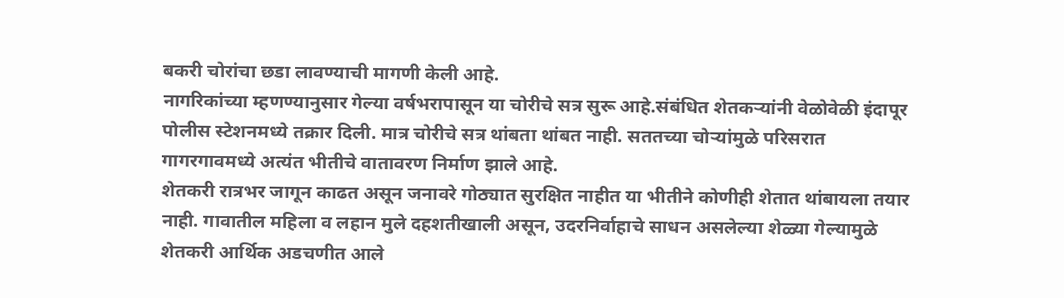बकरी चोरांचा छडा लावण्याची मागणी केली आहे.
नागरिकांच्या म्हणण्यानुसार गेल्या वर्षभरापासून या चोरीचे सत्र सुरू आहे.संबंधित शेतकऱ्यांनी वेळोवेळी इंदापूर पोलीस स्टेशनमध्ये तक्रार दिली. मात्र चोरीचे सत्र थांबता थांबत नाही. सततच्या चोऱ्यांमुळे परिसरात गागरगावमध्ये अत्यंत भीतीचे वातावरण निर्माण झाले आहे.
शेतकरी रात्रभर जागून काढत असून जनावरे गोठ्यात सुरक्षित नाहीत या भीतीने कोणीही शेतात थांबायला तयार नाही. गावातील महिला व लहान मुले दहशतीखाली असून, उदरनिर्वाहाचे साधन असलेल्या शेळ्या गेल्यामुळे शेतकरी आर्थिक अडचणीत आले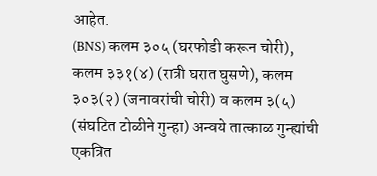आहेत.
(BNS) कलम ३०५ (घरफोडी करून चोरी), कलम ३३१(४) (रात्री घरात घुसणे), कलम ३०३(२) (जनावरांची चोरी) व कलम ३(५) (संघटित टोळीने गुन्हा) अन्वये तात्काळ गुन्ह्यांची एकत्रित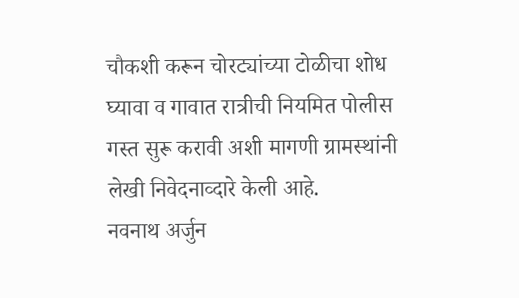चौकशी करून चोरट्यांच्या टोळीचा शोध घ्यावा व गावात रात्रीची नियमित पोलीस गस्त सुरू करावी अशी मागणी ग्रामस्थांनी लेखी निवेदनाव्दारे केली आहे.
नवनाथ अर्जुन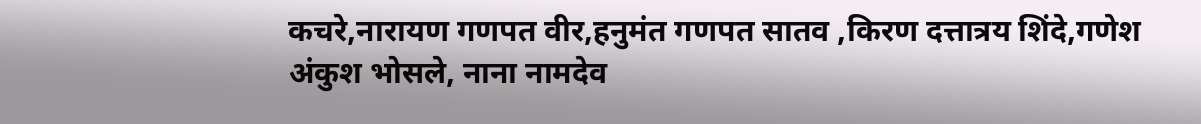कचरे,नारायण गणपत वीर,हनुमंत गणपत सातव ,किरण दत्तात्रय शिंदे,गणेश अंकुश भोसले, नाना नामदेव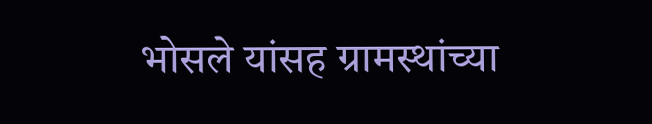भोसले यांसह ग्रामस्थांच्या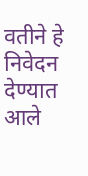वतीने हे निवेदन देण्यात आले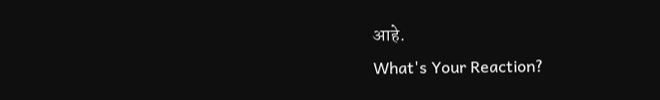आहे.
What's Your Reaction?